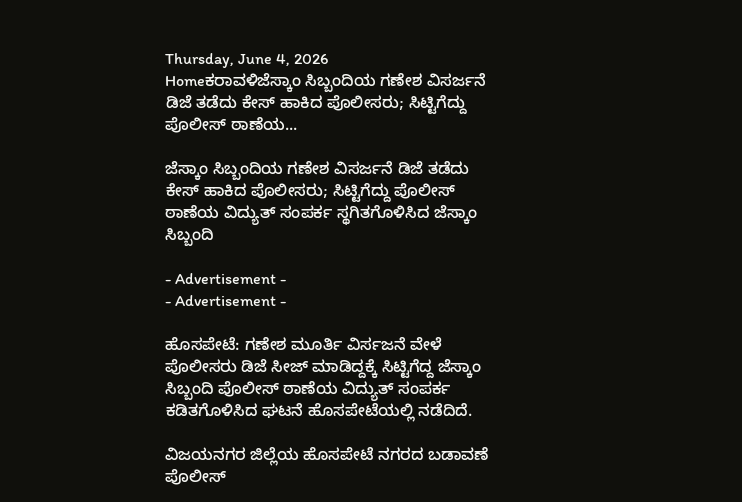Thursday, June 4, 2026
Homeಕರಾವಳಿಜೆಸ್ಕಾಂ ಸಿಬ್ಬಂದಿಯ ಗಣೇಶ ವಿಸರ್ಜನೆ ಡಿಜೆ ತಡೆದು ಕೇಸ್ ಹಾಕಿದ ಪೊಲೀಸರು; ಸಿಟ್ಟಿಗೆದ್ದು ಪೊಲೀಸ್ ಠಾಣೆಯ...

ಜೆಸ್ಕಾಂ ಸಿಬ್ಬಂದಿಯ ಗಣೇಶ ವಿಸರ್ಜನೆ ಡಿಜೆ ತಡೆದು ಕೇಸ್ ಹಾಕಿದ ಪೊಲೀಸರು; ಸಿಟ್ಟಿಗೆದ್ದು ಪೊಲೀಸ್ ಠಾಣೆಯ ವಿದ್ಯುತ್ ಸಂಪರ್ಕ ಸ್ಥಗಿತಗೊಳಿಸಿದ ಜೆಸ್ಕಾಂ ಸಿಬ್ಬಂದಿ

- Advertisement -
- Advertisement -

ಹೊಸಪೇಟೆ: ಗಣೇಶ ಮೂರ್ತಿ ವಿರ್ಸಜನೆ ವೇಳೆ ಪೊಲೀಸರು ಡಿಜೆ ಸೀಜ್ ಮಾಡಿದ್ದಕ್ಕೆ ಸಿಟ್ಟಿಗೆದ್ದ ಜೆಸ್ಕಾಂ ಸಿಬ್ಬಂದಿ ಪೊಲೀಸ್ ಠಾಣೆಯ ವಿದ್ಯುತ್ ಸಂಪರ್ಕ ಕಡಿತಗೊಳಿಸಿದ ಘಟನೆ ಹೊಸಪೇಟೆಯಲ್ಲಿ ನಡೆದಿದೆ.

ವಿಜಯನಗರ ಜಿಲ್ಲೆಯ ಹೊಸಪೇಟೆ ನಗರದ ಬಡಾವಣೆ ಪೊಲೀಸ್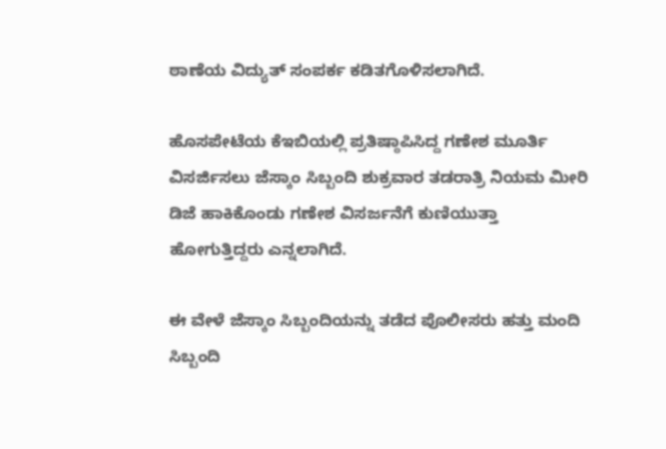ಠಾಣೆಯ ವಿದ್ಯುತ್ ಸಂಪರ್ಕ ಕಡಿತಗೊಳಿಸಲಾಗಿದೆ.

ಹೊಸಪೇಟೆಯ ಕೆಇಬಿಯಲ್ಲಿ ಪ್ರತಿಷ್ಠಾಪಿಸಿದ್ದ ಗಣೇಶ ಮೂರ್ತಿ ವಿಸರ್ಜಿಸಲು ಜೆಸ್ಕಾಂ ಸಿಬ್ಬಂದಿ ಶುಕ್ರವಾರ ತಡರಾತ್ರಿ ನಿಯಮ ಮೀರಿ ಡಿಜೆ ಹಾಕಿಕೊಂಡು ಗಣೇಶ ವಿಸರ್ಜನೆಗೆ ಕುಣಿಯುತ್ತಾ ಹೋಗುತ್ತಿದ್ದರು ಎನ್ನಲಾಗಿದೆ.

ಈ ವೇಳೆ ಜೆಸ್ಕಾಂ ಸಿಬ್ಬಂದಿಯನ್ನು ತಡೆದ ಪೊಲೀಸರು ಹತ್ತು ಮಂದಿ ಸಿಬ್ಬಂದಿ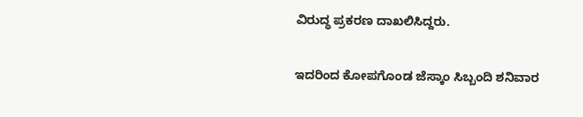ವಿರುದ್ಧ ಪ್ರಕರಣ ದಾಖಲಿಸಿದ್ದರು.

ಇದರಿಂದ ಕೋಪಗೊಂಡ ಜೆಸ್ಕಾಂ ಸಿಬ್ಬಂದಿ ಶನಿವಾರ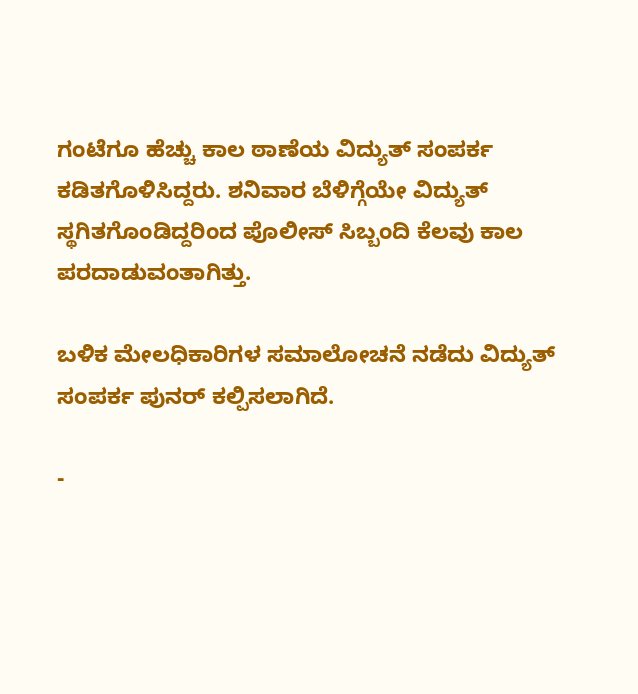ಗಂಟೆಗೂ ಹೆಚ್ಚು ಕಾಲ ಠಾಣೆಯ ವಿದ್ಯುತ್ ಸಂಪರ್ಕ ಕಡಿತಗೊಳಿಸಿದ್ದರು. ಶನಿವಾರ ಬೆಳಿಗ್ಗೆಯೇ ವಿದ್ಯುತ್ ಸ್ಥಗಿತಗೊಂಡಿದ್ದರಿಂದ ಪೊಲೀಸ್ ಸಿಬ್ಬಂದಿ ಕೆಲವು ಕಾಲ‌ ಪರದಾಡುವಂತಾಗಿತ್ತು.

ಬಳಿಕ ಮೇಲಧಿಕಾರಿಗಳ ಸಮಾಲೋಚನೆ ನಡೆದು ವಿದ್ಯುತ್ ಸಂಪರ್ಕ ಪುನರ್ ಕಲ್ಪಿಸಲಾಗಿದೆ.

-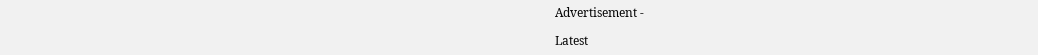Advertisement -

Latest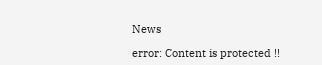News

error: Content is protected !!